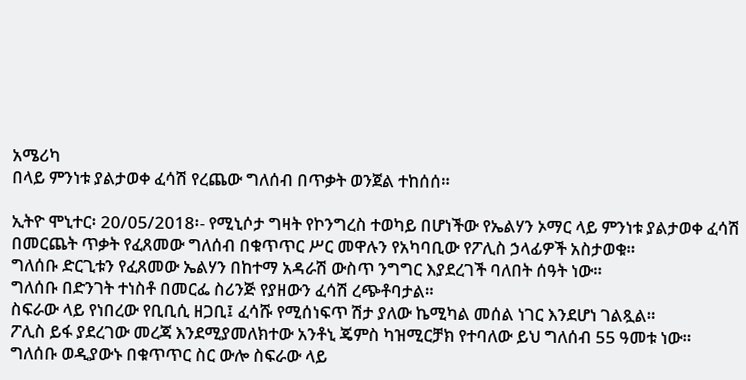አሜሪካ
በላይ ምንነቱ ያልታወቀ ፈሳሽ የረጨው ግለሰብ በጥቃት ወንጀል ተከሰሰ።

ኢትዮ ሞኒተር፡ 20/05/2018፡- የሚኒሶታ ግዛት የኮንግረስ ተወካይ በሆነችው የኤልሃን ኦማር ላይ ምንነቱ ያልታወቀ ፈሳሽ በመርጨት ጥቃት የፈጸመው ግለሰብ በቁጥጥር ሥር መዋሉን የአካባቢው የፖሊስ ኃላፊዎች አስታወቁ።
ግለሰቡ ድርጊቱን የፈጸመው ኤልሃን በከተማ አዳራሽ ውስጥ ንግግር እያደረገች ባለበት ሰዓት ነው።
ግለሰቡ በድንገት ተነስቶ በመርፌ ስሪንጅ የያዘውን ፈሳሽ ረጭቶባታል።
ስፍራው ላይ የነበረው የቢቢሲ ዘጋቢ፤ ፈሳሹ የሚሰነፍጥ ሽታ ያለው ኬሚካል መሰል ነገር እንደሆነ ገልጿል።
ፖሊስ ይፋ ያደረገው መረጃ እንደሚያመለክተው አንቶኒ ጄምስ ካዝሚርቻክ የተባለው ይህ ግለሰብ 55 ዓመቱ ነው።
ግለሰቡ ወዲያውኑ በቁጥጥር ስር ውሎ ስፍራው ላይ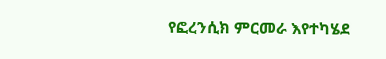የፎረንሲክ ምርመራ እየተካሄደ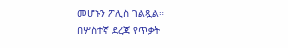መሆኑን ፖሊስ ገልጿል።
በሦስተኛ ደረጃ የጥቃት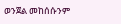ወንጀል መከሰሱንም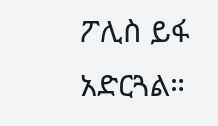ፖሊስ ይፋ አድርጓል።